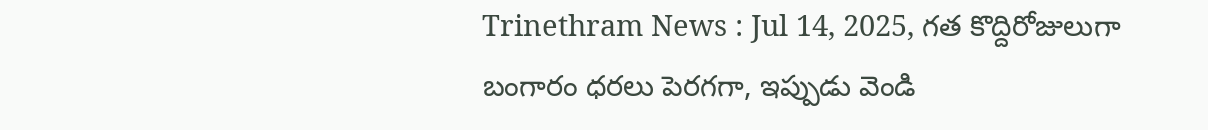Trinethram News : Jul 14, 2025, గత కొద్దిరోజులుగా బంగారం ధరలు పెరగగా, ఇప్పుడు వెండి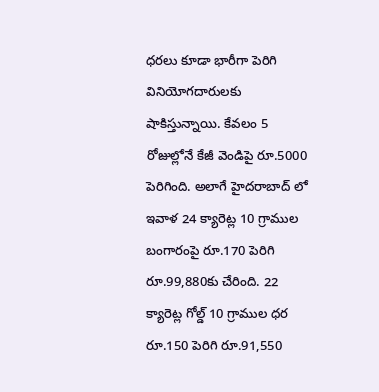ధరలు కూడా భారీగా పెరిగి వినియోగదారులకు షాకిస్తున్నాయి. కేవలం 5 రోజుల్లోనే కేజీ వెండిపై రూ.5000 పెరిగింది. అలాగే హైదరాబాద్ లో ఇవాళ 24 క్యారెట్ల 10 గ్రాముల బంగారంపై రూ.170 పెరిగి రూ.99,880కు చేరింది. 22 క్యారెట్ల గోల్డ్ 10 గ్రాముల ధర రూ.150 పెరిగి రూ.91,550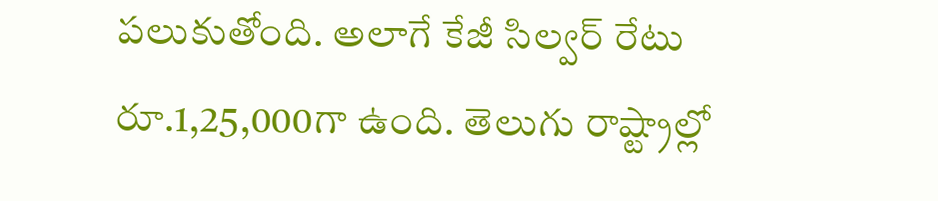పలుకుతోంది. అలాగే కేజీ సిల్వర్ రేటు రూ.1,25,000గా ఉంది. తెలుగు రాష్ట్రాల్లో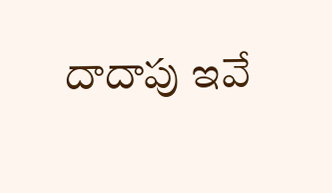దాదాపు ఇవే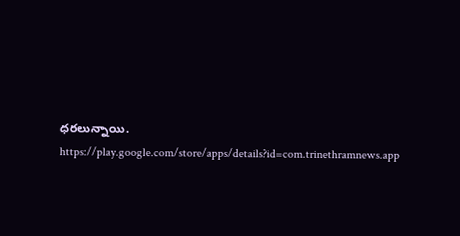ధరలున్నాయి.
https://play.google.com/store/apps/details?id=com.trinethramnews.app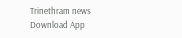Trinethram news
Download App